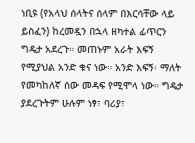ነቢዩ (የአላህ ሰላትና ሰላም በእርሳቸው ላይ ይስፈን) ከረመዷን በኋላ ዘካተል ፊጥርን ግዴታ አደረጉ። መጠኑም አራት እፍኝ የሚያህል አንድ ቁና ነው። አንድ እፍኝ፡ ማለት የመካከለኛ ሰው መዳፍ የሚሞላ ነው። ግዴታ ያደረጉትም ሁሉም ነፃ፣ ባሪያ፣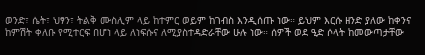ወንድ፣ ሴት፣ ህፃን፣ ትልቅ ሙስሊም ላይ ከተምር ወይም ከገብስ እንዲሰጡ ነው። ይህም እርሱ ዘንድ ያለው ከቀንና ከምሽት ቀለቡ የሚተርፍ በሆነ ላይ ለነፍሱና ለሚያስተዳድራቸው ሁሉ ነው። ሰዎች ወደ ዒድ ሶላት ከመውጣታቸው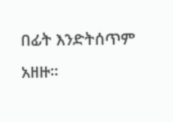በፊት እንድትሰጥም አዘዙ።